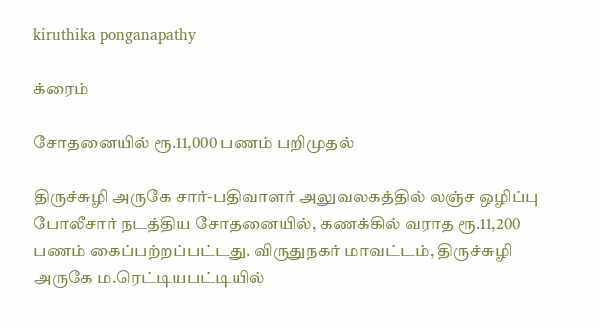kiruthika ponganapathy

க்ரைம்

சோதனையில் ரூ.11,000 பணம் பறிமுதல்

திருச்சுழி அருகே சார்-பதிவாளர் அலுவலகத்தில் லஞ்ச ஒழிப்பு போலீசார் நடத்திய சோதனையில், கணக்கில் வராத ரூ.11,200 பணம் கைப்பற்றப்பட்டது. விருதுநகர் மாவட்டம், திருச்சுழி அருகே ம.ரெட்டியபட்டியில்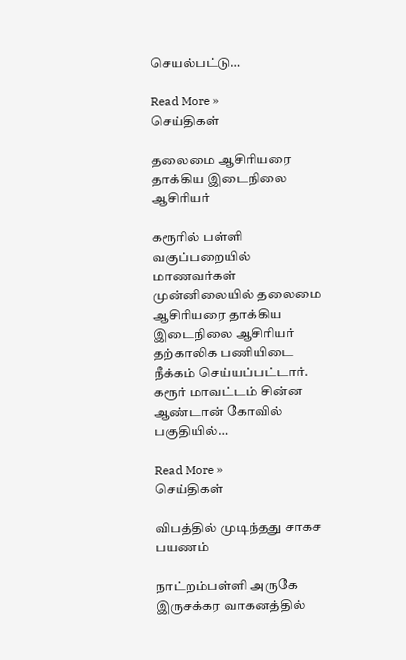செயல்பட்டு…

Read More »
செய்திகள்

தலைமை ஆசிரியரை தாக்கிய இடைநிலை ஆசிரியர்

கரூரில் பள்ளி வகுப்பறையில் மாணவர்கள் முன்னிலையில் தலைமை ஆசிரியரை தாக்கிய இடைநிலை ஆசிரியர் தற்காலிக பணியிடை நீக்கம் செய்யப்பட்டார். கரூர் மாவட்டம் சின்ன ஆண்டான் கோவில் பகுதியில்…

Read More »
செய்திகள்

விபத்தில் முடிந்தது சாகச பயணம்

நாட்றம்பள்ளி அருகே இருசக்கர வாகனத்தில்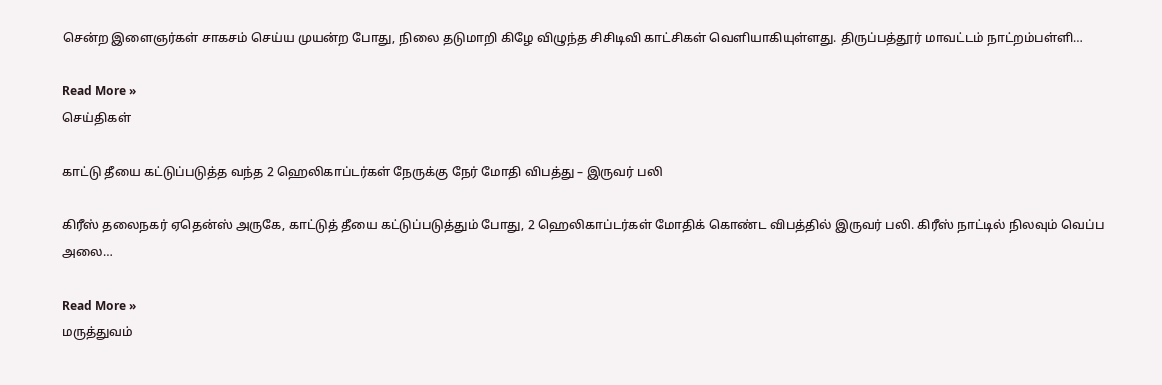சென்ற இளைஞர்கள் சாகசம் செய்ய முயன்ற போது, நிலை தடுமாறி கிழே விழுந்த சிசிடிவி காட்சிகள் வெளியாகியுள்ளது. திருப்பத்தூர் மாவட்டம் நாட்றம்பள்ளி…

Read More »
செய்திகள்

காட்டு தீயை கட்டுப்படுத்த வந்த 2 ஹெலிகாப்டர்கள் நேருக்கு நேர் மோதி விபத்து – இருவர் பலி

கிரீஸ் தலைநகர் ஏதென்ஸ் அருகே, காட்டுத் தீயை கட்டுப்படுத்தும் போது, 2 ஹெலிகாப்டர்கள் மோதிக் கொண்ட விபத்தில் இருவர் பலி. கிரீஸ் நாட்டில் நிலவும் வெப்ப அலை…

Read More »
மருத்துவம்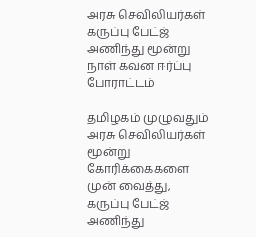அரசு செவிலியர்கள் கருப்பு பேட்ஜ் அணிந்து மூன்று நாள் கவன ஈர்ப்பு போராட்டம்

தமிழகம் முழுவதும் அரசு செவிலியர்கள் மூன்று கோரிக்கைகளை முன் வைத்து, கருப்பு பேட்ஜ் அணிந்து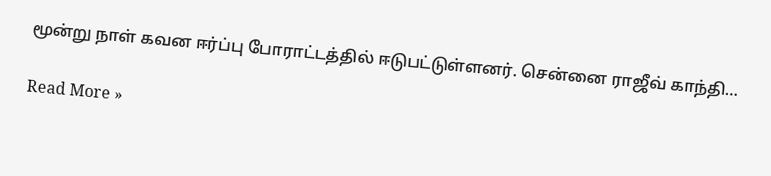மூன்று நாள் கவன ஈர்ப்பு போராட்டத்தில் ஈடுபட்டுள்ளனர். சென்னை ராஜீவ் காந்தி…

Read More »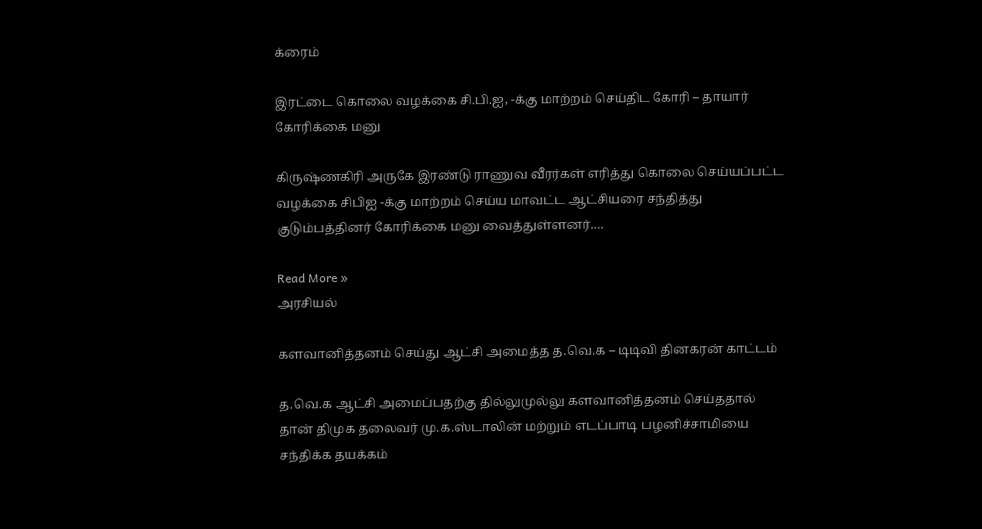க்ரைம்

இரட்டை கொலை வழக்கை சி.பி.ஐ, -க்கு மாற்றம் செய்திட கோரி – தாயார் கோரிக்கை மனு

கிருஷ்ணகிரி அருகே இரண்டு ராணுவ வீரர்கள் எரித்து கொலை செய்யப்பட்ட வழக்கை சிபிஐ -க்கு மாற்றம் செய்ய மாவட்ட ஆட்சியரை சந்தித்து குடும்பத்தினர் கோரிக்கை மனு வைத்துள்ளனர்.…

Read More »
அரசியல்

களவானித்தனம் செய்து ஆட்சி அமைத்த த.வெ.க – டிடிவி தினகரன் காட்டம்

த.வெ.க ஆட்சி அமைப்பதற்கு தில்லுமுல்லு களவானித்தனம் செய்ததால் தான் திமுக தலைவர் மு.க.ஸ்டாலின் மற்றும் எடப்பாடி பழனிச்சாமியை சந்திக்க தயக்கம்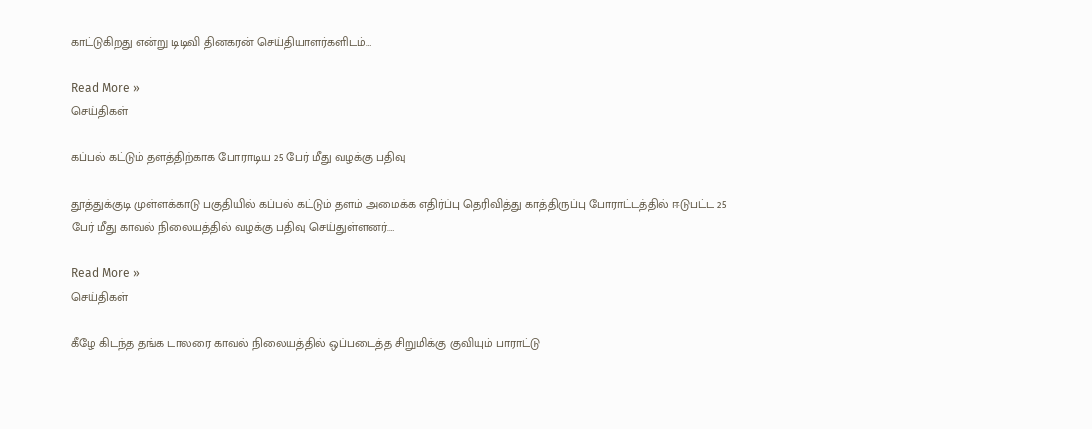காட்டுகிறது என்று டிடிவி தினகரன் செய்தியாளர்களிடம்…

Read More »
செய்திகள்

கப்பல் கட்டும் தளத்திற்காக போராடிய 25 பேர் மீது வழக்கு பதிவு

தூத்துக்குடி முள்ளக்காடு பகுதியில் கப்பல் கட்டும் தளம் அமைக்க எதிர்ப்பு தெரிவித்து காத்திருப்பு போராட்டத்தில் ஈடுபட்ட 25 பேர் மீது காவல் நிலையத்தில் வழக்கு பதிவு செய்துள்ளனர்.…

Read More »
செய்திகள்

கீழே கிடந்த தங்க டாலரை காவல் நிலையத்தில் ஒப்படைத்த சிறுமிக்கு குவியும் பாராட்டு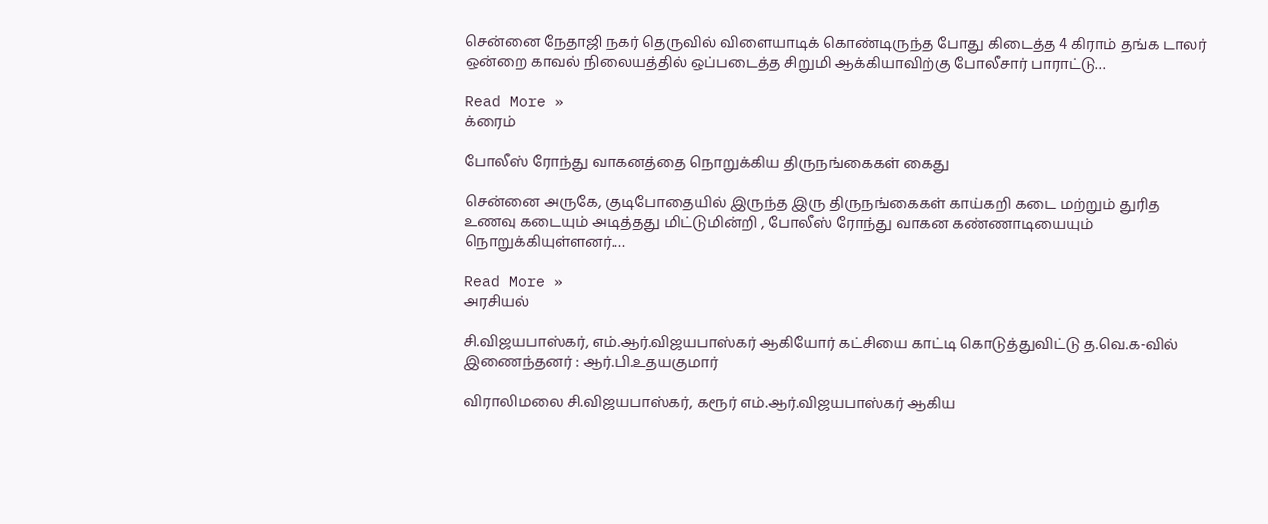சென்னை நேதாஜி நகர் தெருவில் விளையாடிக் கொண்டிருந்த போது கிடைத்த 4 கிராம் தங்க டாலர் ஒன்றை காவல் நிலையத்தில் ஒப்படைத்த சிறுமி ஆக்கியாவிற்கு போலீசார் பாராட்டு…

Read More »
க்ரைம்

போலீஸ் ரோந்து வாகனத்தை நொறுக்கிய திருநங்கைகள் கைது

சென்னை அருகே, குடிபோதையில் இருந்த இரு திருநங்கைகள் காய்கறி கடை மற்றும் துரித உணவு கடையும் அடித்தது மிட்டுமின்றி , போலீஸ் ரோந்து வாகன கண்ணாடியையும் நொறுக்கியுள்ளனர்.…

Read More »
அரசியல்

சி.விஜயபாஸ்கர், எம்.ஆர்.விஜயபாஸ்கர் ஆகியோர் கட்சியை காட்டி கொடுத்துவிட்டு த.வெ.க-வில் இணைந்தனர் : ஆர்.பி.உதயகுமார்

விராலிமலை சி.விஜயபாஸ்கர், கரூர் எம்.ஆர்.விஜயபாஸ்கர் ஆகிய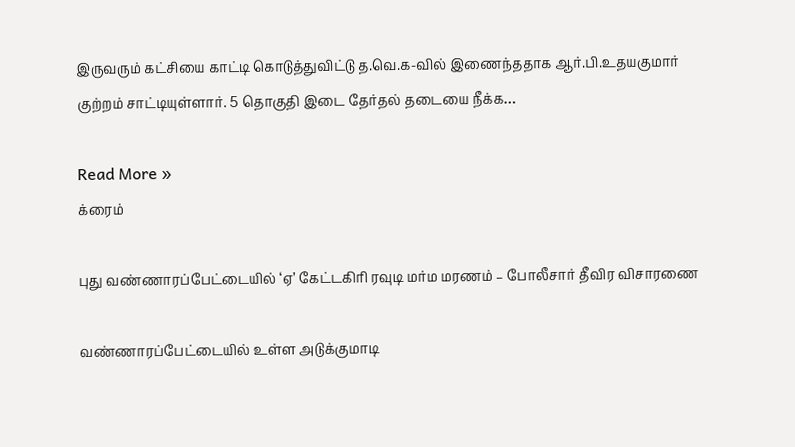இருவரும் கட்சியை காட்டி கொடுத்துவிட்டு த.வெ.க-வில் இணைந்ததாக ஆர்.பி.உதயகுமார் குற்றம் சாட்டியுள்ளார். 5 தொகுதி இடை தேர்தல் தடையை நீக்க…

Read More »
க்ரைம்

புது வண்ணாரப்பேட்டையில் ‘ஏ’ கேட்டகிரி ரவுடி மர்ம மரணம் – போலீசார் தீவிர விசாரணை

வண்ணாரப்பேட்டையில் உள்ள அடுக்குமாடி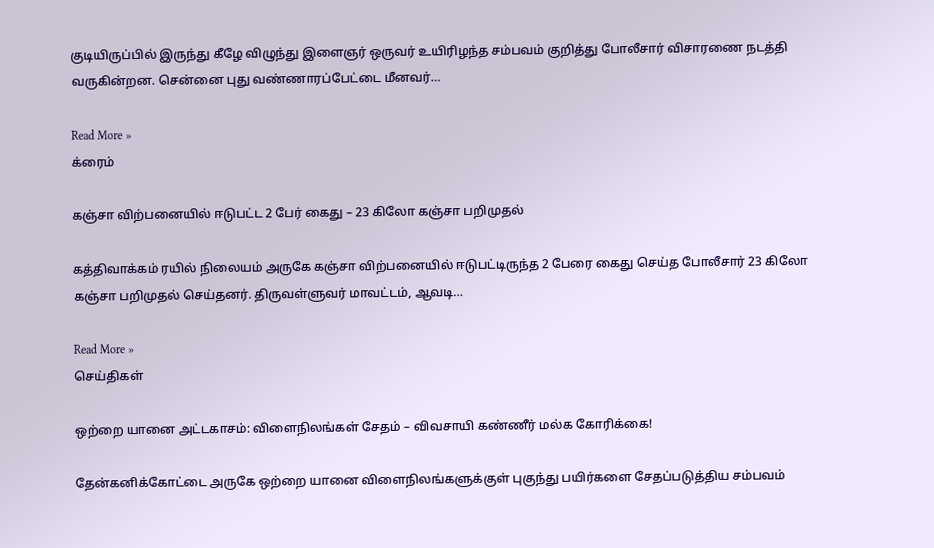குடியிருப்பில் இருந்து கீழே விழுந்து இளைஞர் ஒருவர் உயிரிழந்த சம்பவம் குறித்து போலீசார் விசாரணை நடத்தி வருகின்றன. சென்னை புது வண்ணாரப்பேட்டை மீனவர்…

Read More »
க்ரைம்

கஞ்சா விற்பனையில் ஈடுபட்ட 2 பேர் கைது – 23 கிலோ கஞ்சா பறிமுதல்

கத்திவாக்கம் ரயில் நிலையம் அருகே கஞ்சா விற்பனையில் ஈடுபட்டிருந்த 2 பேரை கைது செய்த போலீசார் 23 கிலோ கஞ்சா பறிமுதல் செய்தனர். திருவள்ளுவர் மாவட்டம், ஆவடி…

Read More »
செய்திகள்

ஒற்றை யானை அட்டகாசம்: விளைநிலங்கள் சேதம் – விவசாயி கண்ணீர் மல்க கோரிக்கை!

தேன்கனிக்கோட்டை அருகே ஒற்றை யானை விளைநிலங்களுக்குள் புகுந்து பயிர்களை சேதப்படுத்திய சம்பவம்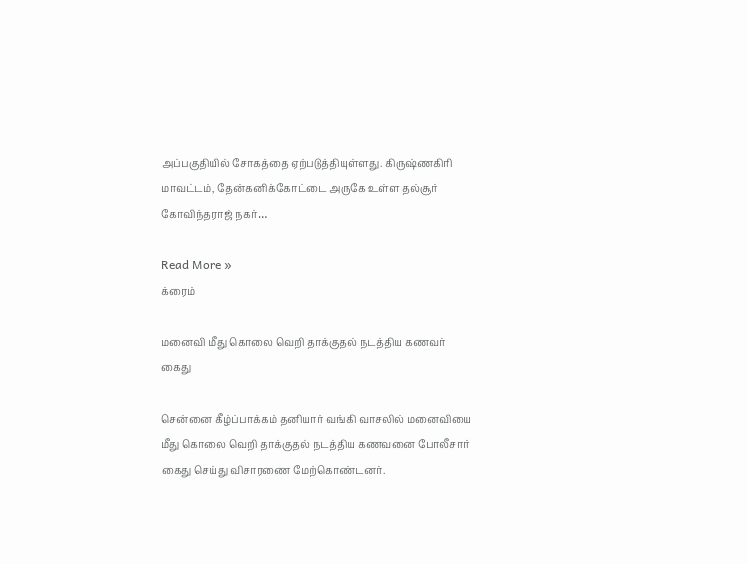அப்பகுதியில் சோகத்தை ஏற்படுத்தியுள்ளது. கிருஷ்ணகிரி மாவட்டம், தேன்கனிக்கோட்டை அருகே உள்ள தல்சூர் கோவிந்தராஜ் நகர்…

Read More »
க்ரைம்

மனைவி மீது கொலை வெறி தாக்குதல் நடத்திய கணவர் கைது

சென்னை கீழ்ப்பாக்கம் தனியார் வங்கி வாசலில் மனைவியை மீது கொலை வெறி தாக்குதல் நடத்திய கணவனை போலீசார் கைது செய்து விசாரணை மேற்கொண்டனர்.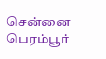சென்னை பெரம்பூர்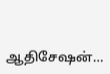ஆதிசேஷன்…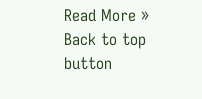Read More »
Back to top button